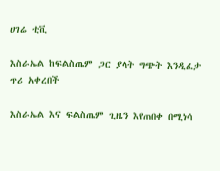ሀገሬ ቲቪ

እስራኤል ከፍልስጤም ጋር ያላት ግጭት እንዲፈታ ጥሪ አቀረበች

እስራኤል እና ፍልስጤም ጊዜን እየጠበቀ በሚነሳ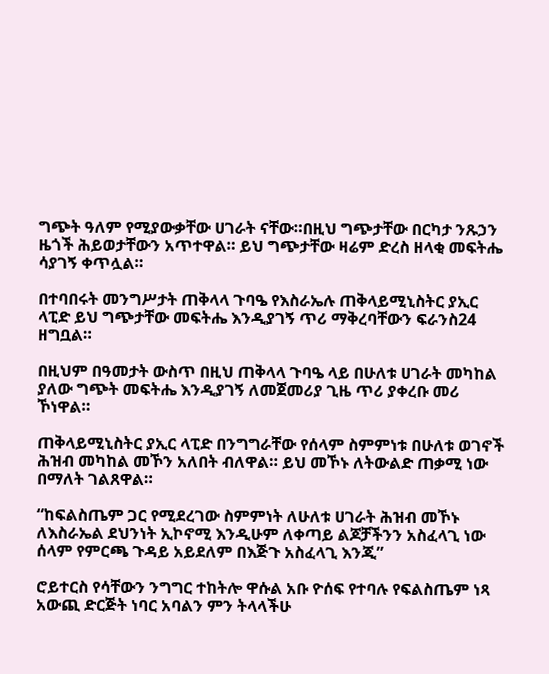ግጭት ዓለም የሚያውቃቸው ሀገራት ናቸው።በዚህ ግጭታቸው በርካታ ንጹኃን ዜጎች ሕይወታቸውን አጥተዋል። ይህ ግጭታቸው ዛሬም ድረስ ዘላቂ መፍትሔ ሳያገኝ ቀጥሏል።

በተባበሩት መንግሥታት ጠቅላላ ጉባዔ የእስራኤሉ ጠቅላይሚኒስትር ያኢር ላፒድ ይህ ግጭታቸው መፍትሔ እንዲያገኝ ጥሪ ማቅረባቸውን ፍራንስ24 ዘግቧል።

በዚህም በዓመታት ውስጥ በዚህ ጠቅላላ ጉባዔ ላይ በሁለቱ ሀገራት መካከል ያለው ግጭት መፍትሔ እንዲያገኝ ለመጀመሪያ ጊዜ ጥሪ ያቀረቡ መሪ ኾነዋል።

ጠቅላይሚኒስትር ያኢር ላፒድ በንግግራቸው የሰላም ስምምነቱ በሁለቱ ወገኖች ሕዝብ መካከል መኾን አለበት ብለዋል። ይህ መኾኑ ለትውልድ ጠቃሚ ነው በማለት ገልጸዋል።

“ከፍልስጤም ጋር የሚደረገው ስምምነት ለሁለቱ ሀገራት ሕዝብ መኾኑ ለእስራኤል ደህንነት ኢኮኖሚ እንዲሁም ለቀጣይ ልጆቻችንን አስፈላጊ ነው ሰላም የምርጫ ጉዳይ አይደለም በእጅጉ አስፈላጊ እንጂ”

ሮይተርስ የሳቸውን ንግግር ተከትሎ ዋሱል አቡ ዮሰፍ የተባሉ የፍልስጤም ነጻ አውጪ ድርጅት ነባር አባልን ምን ትላላችሁ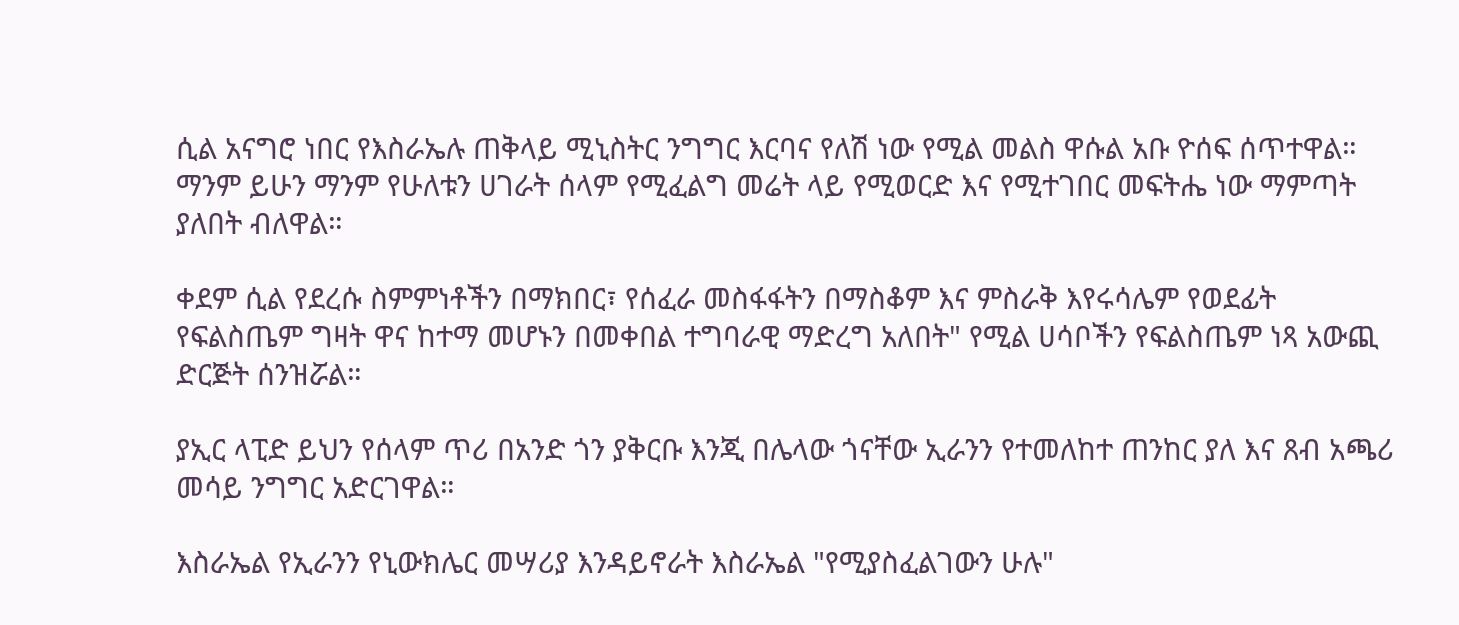ሲል አናግሮ ነበር የእስራኤሉ ጠቅላይ ሚኒስትር ንግግር እርባና የለሽ ነው የሚል መልስ ዋሱል አቡ ዮሰፍ ሰጥተዋል። ማንም ይሁን ማንም የሁለቱን ሀገራት ሰላም የሚፈልግ መሬት ላይ የሚወርድ እና የሚተገበር መፍትሔ ነው ማምጣት ያለበት ብለዋል።

ቀደም ሲል የደረሱ ስምምነቶችን በማክበር፣ የሰፈራ መስፋፋትን በማስቆም እና ምስራቅ እየሩሳሌም የወደፊት የፍልስጤም ግዛት ዋና ከተማ መሆኑን በመቀበል ተግባራዊ ማድረግ አለበት" የሚል ሀሳቦችን የፍልስጤም ነጻ አውጪ ድርጅት ሰንዝሯል።

ያኢር ላፒድ ይህን የሰላም ጥሪ በአንድ ጎን ያቅርቡ እንጂ በሌላው ጎናቸው ኢራንን የተመለከተ ጠንከር ያለ እና ጸብ አጫሪ መሳይ ንግግር አድርገዋል።

እስራኤል የኢራንን የኒውክሌር መሣሪያ እንዳይኖራት እስራኤል "የሚያስፈልገውን ሁሉ"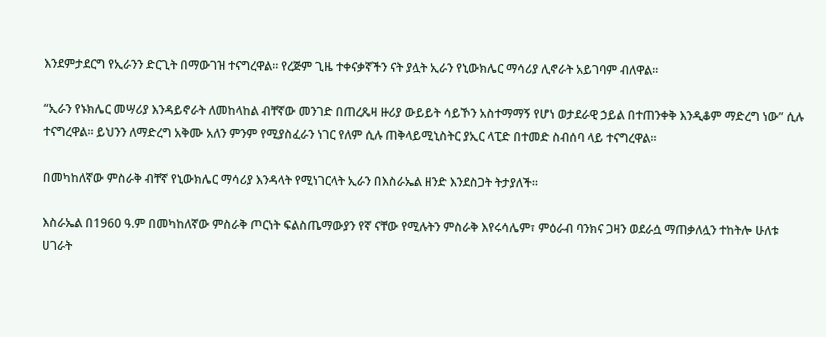እንደምታደርግ የኢራንን ድርጊት በማውገዝ ተናግረዋል። የረጅም ጊዜ ተቀናቃኛችን ናት ያሏት ኢራን የኒውክሌር ማሳሪያ ሊኖራት አይገባም ብለዋል።

“ኢራን የኑክሌር መሣሪያ እንዳይኖራት ለመከላከል ብቸኛው መንገድ በጠረጼዛ ዙሪያ ውይይት ሳይኾን አስተማማኝ የሆነ ወታደራዊ ኃይል በተጠንቀቅ እንዲቆም ማድረግ ነው” ሲሉ ተናግረዋል። ይህንን ለማድረግ አቅሙ አለን ምንም የሚያስፈራን ነገር የለም ሲሉ ጠቅላይሚኒስትር ያኢር ላፒድ በተመድ ስብሰባ ላይ ተናግረዋል።

በመካከለኛው ምስራቅ ብቸኛ የኒውክሌር ማሳሪያ እንዳላት የሚነገርላት ኢራን በእስራኤል ዘንድ እንደስጋት ትታያለች።

እስራኤል በ1960 ዓ.ም በመካከለኛው ምስራቅ ጦርነት ፍልስጤማውያን የኛ ናቸው የሚሉትን ምስራቅ እየሩሳሌም፣ ምዕራብ ባንክና ጋዛን ወደራሷ ማጠቃለሏን ተከትሎ ሁለቱ ሀገራት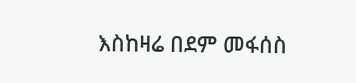እስከዛሬ በደም መፋሰስ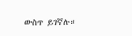ውስጥ ይገኛሉ።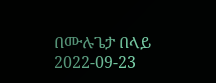በሙሉጌታ በላይ
2022-09-23